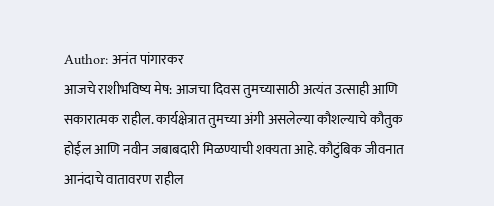Author: अनंत पांगारकर
आजचे राशीभविष्य मेष: आजचा दिवस तुमच्यासाठी अत्यंत उत्साही आणि सकारात्मक राहील. कार्यक्षेत्रात तुमच्या अंगी असलेल्या कौशल्याचे कौतुक होईल आणि नवीन जबाबदारी मिळण्याची शक्यता आहे. कौटुंबिक जीवनात आनंदाचे वातावरण राहील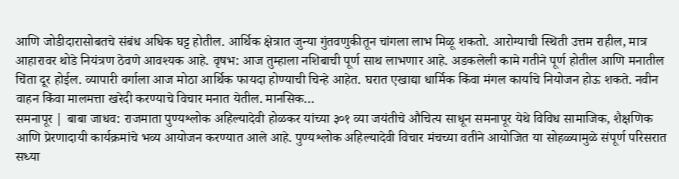आणि जोडीदारासोबतचे संबंध अधिक घट्ट होतील. आर्थिक क्षेत्रात जुन्या गुंतवणुकीतून चांगला लाभ मिळू शकतो. आरोग्याची स्थिती उत्तम राहील, मात्र आहारावर थोडे नियंत्रण ठेवणे आवश्यक आहे. वृषभ: आज तुम्हाला नशिबाची पूर्ण साथ लाभणार आहे. अडकलेली कामे गतीने पूर्ण होतील आणि मनातील चिंता दूर होईल. व्यापारी वर्गाला आज मोठा आर्थिक फायदा होण्याची चिन्हे आहेत. घरात एखाद्या धार्मिक किंवा मंगल कार्याचे नियोजन होऊ शकते. नवीन वाहन किंवा मालमत्ता खरेदी करण्याचे विचार मनात येतील. मानसिक…
समनापूर | बाबा जाधव: राजमाता पुण्यश्लोक अहिल्यादेवी होळकर यांच्या ३०१ व्या जयंतीचे औचित्य साधून समनापूर येथे विविध सामाजिक, शैक्षणिक आणि प्रेरणादायी कार्यक्रमांचे भव्य आयोजन करण्यात आले आहे. पुण्यश्लोक अहिल्यादेवी विचार मंचच्या वतीने आयोजित या सोहळ्यामुळे संपूर्ण परिसरात सध्या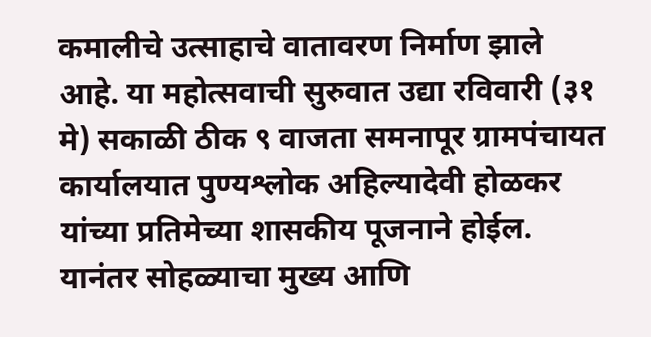कमालीचे उत्साहाचे वातावरण निर्माण झाले आहे. या महोत्सवाची सुरुवात उद्या रविवारी (३१ मे) सकाळी ठीक ९ वाजता समनापूर ग्रामपंचायत कार्यालयात पुण्यश्लोक अहिल्यादेवी होळकर यांच्या प्रतिमेच्या शासकीय पूजनाने होईल. यानंतर सोहळ्याचा मुख्य आणि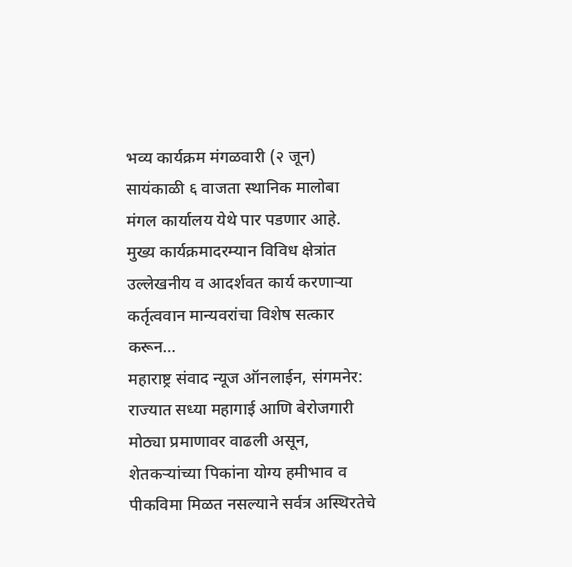भव्य कार्यक्रम मंगळवारी (२ जून) सायंकाळी ६ वाजता स्थानिक मालोबा मंगल कार्यालय येथे पार पडणार आहे. मुख्य कार्यक्रमादरम्यान विविध क्षेत्रांत उल्लेखनीय व आदर्शवत कार्य करणाऱ्या कर्तृत्ववान मान्यवरांचा विशेष सत्कार करून…
महाराष्ट्र संवाद न्यूज ऑनलाईन, संगमनेर: राज्यात सध्या महागाई आणि बेरोजगारी मोठ्या प्रमाणावर वाढली असून, शेतकऱ्यांच्या पिकांना योग्य हमीभाव व पीकविमा मिळत नसल्याने सर्वत्र अस्थिरतेचे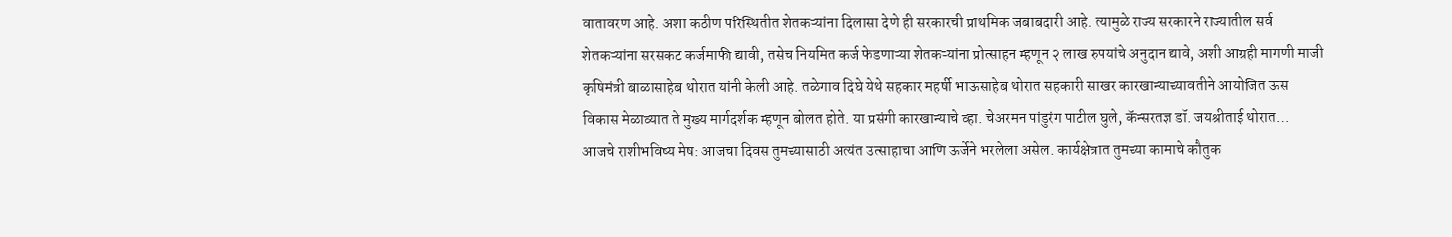वातावरण आहे. अशा कठीण परिस्थितीत शेतकऱ्यांना दिलासा देणे ही सरकारची प्राथमिक जबाबदारी आहे. त्यामुळे राज्य सरकारने राज्यातील सर्व शेतकऱ्यांना सरसकट कर्जमाफी द्यावी, तसेच नियमित कर्ज फेडणाऱ्या शेतकऱ्यांना प्रोत्साहन म्हणून २ लाख रुपयांचे अनुदान द्यावे, अशी आग्रही मागणी माजी कृषिमंत्री बाळासाहेब थोरात यांनी केली आहे. तळेगाव दिघे येथे सहकार महर्षी भाऊसाहेब थोरात सहकारी साखर कारखान्याच्यावतीने आयोजित ऊस विकास मेळाव्यात ते मुख्य मार्गदर्शक म्हणून बोलत होते. या प्रसंगी कारखान्याचे व्हा. चेअरमन पांडुरंग पाटील घुले, कॅन्सरतज्ञ डॉ. जयश्रीताई थोरात…
आजचे राशीभविष्य मेष: आजचा दिवस तुमच्यासाठी अत्यंत उत्साहाचा आणि ऊर्जेने भरलेला असेल. कार्यक्षेत्रात तुमच्या कामाचे कौतुक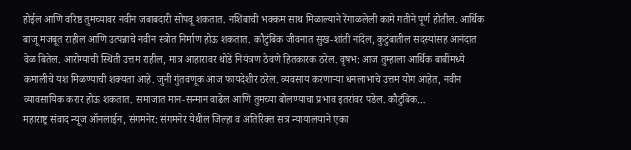होईल आणि वरिष्ठ तुमच्यावर नवीन जबाबदारी सोपवू शकतात. नशिबाची भक्कम साथ मिळाल्याने रेंगाळलेली कामे गतीने पूर्ण होतील. आर्थिक बाजू मजबूत राहील आणि उत्पन्नाचे नवीन स्त्रोत निर्माण होऊ शकतात. कौटुंबिक जीवनात सुख-शांती नांदेल, कुटुंबातील सदस्यांसह आनंदात वेळ बितेल. आरोग्याची स्थिती उत्तम राहील, मात्र आहारावर थोडे नियंत्रण ठेवणे हितकारक ठरेल. वृषभ: आज तुम्हाला आर्थिक बाबींमध्ये कमालीचे यश मिळण्याची शक्यता आहे. जुनी गुंतवणूक आज फायदेशीर ठरेल. व्यवसाय करणाऱ्या धनलाभाचे उत्तम योग आहेत, नवीन व्यावसायिक करार होऊ शकतात. समाजात मान-सन्मान वाढेल आणि तुमच्या बोलण्याचा प्रभाव इतरांवर पडेल. कौटुंबिक…
महाराष्ट्र संवाद न्यूज ऑनलाईन, संगमनेर: संगमनेर येथील जिल्हा व अतिरिक्त सत्र न्यायालयाने एका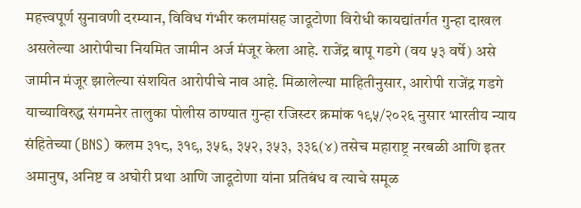महत्त्वपूर्ण सुनावणी दरम्यान, विविध गंभीर कलमांसह जादूटोणा विरोधी कायद्यांतर्गत गुन्हा दाखल असलेल्या आरोपीचा नियमित जामीन अर्ज मंजूर केला आहे. राजेंद्र बापू गडगे (वय ५३ वर्षे) असे जामीन मंजूर झालेल्या संशयित आरोपीचे नाव आहे. मिळालेल्या माहितीनुसार, आरोपी राजेंद्र गडगे याच्याविरुद्ध संगमनेर तालुका पोलीस ठाण्यात गुन्हा रजिस्टर क्रमांक १९५/२०२६ नुसार भारतीय न्याय संहितेच्या (BNS) कलम ३१८, ३१९, ३५६, ३५२, ३५३, ३३६(४) तसेच महाराष्ट्र नरबळी आणि इतर अमानुष, अनिष्ट व अघोरी प्रथा आणि जादूटोणा यांना प्रतिबंध व त्याचे समूळ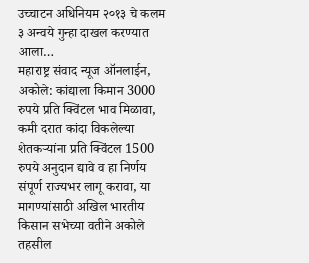उच्चाटन अधिनियम २०१३ चे कलम ३ अन्वये गुन्हा दाखल करण्यात आला…
महाराष्ट्र संवाद न्यूज ऑनलाईन, अकोले: कांद्याला किमान 3000 रुपये प्रति क्विंटल भाव मिळावा, कमी दरात कांदा विकलेल्या शेतकऱ्यांना प्रति क्विंटल 1500 रुपये अनुदान द्यावे व हा निर्णय संपूर्ण राज्यभर लागू करावा, या मागण्यांसाठी अखिल भारतीय किसान सभेच्या वतीने अकोले तहसील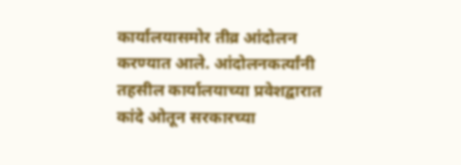कार्यालयासमोर तीव्र आंदोलन करण्यात आले. आंदोलनकर्त्यांनी तहसील कार्यालयाच्या प्रवेशद्वारात कांदे ओतून सरकारच्या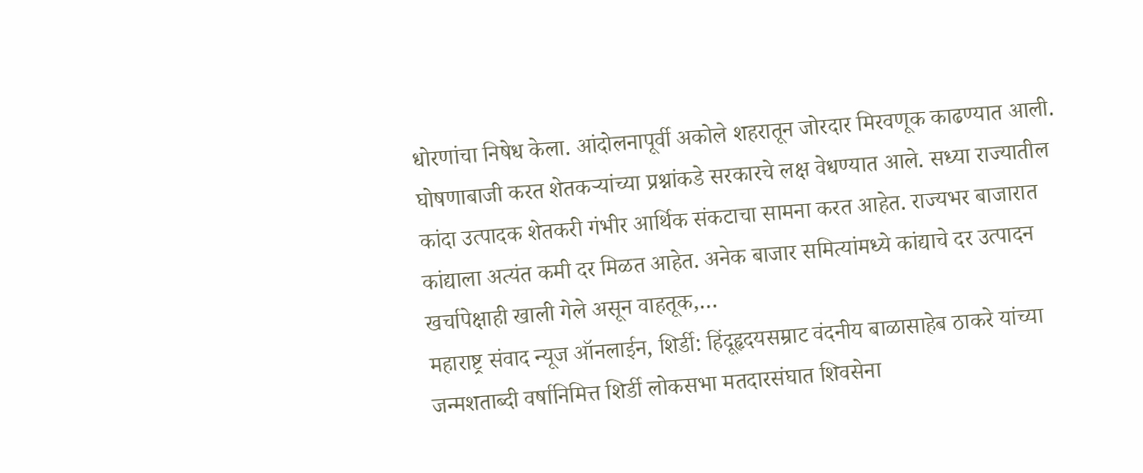धोरणांचा निषेध केला. आंदोलनापूर्वी अकोले शहरातून जोरदार मिरवणूक काढण्यात आली. घोषणाबाजी करत शेतकऱ्यांच्या प्रश्नांकडे सरकारचे लक्ष वेधण्यात आले. सध्या राज्यातील कांदा उत्पादक शेतकरी गंभीर आर्थिक संकटाचा सामना करत आहेत. राज्यभर बाजारात कांद्याला अत्यंत कमी दर मिळत आहेत. अनेक बाजार समित्यांमध्ये कांद्याचे दर उत्पादन खर्चापेक्षाही खाली गेले असून वाहतूक,…
महाराष्ट्र संवाद न्यूज ऑनलाईन, शिर्डी: हिंदूहृदयसम्राट वंदनीय बाळासाहेब ठाकरे यांच्या जन्मशताब्दी वर्षानिमित्त शिर्डी लोकसभा मतदारसंघात शिवसेना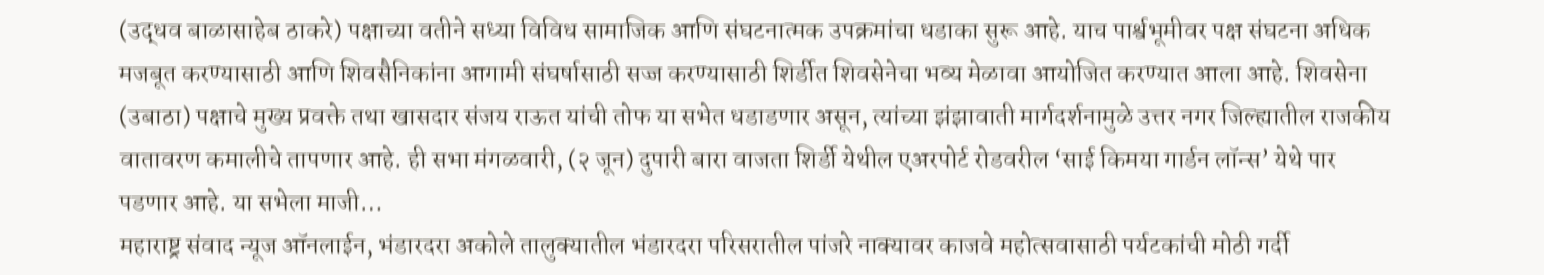(उद्धव बाळासाहेब ठाकरे) पक्षाच्या वतीने सध्या विविध सामाजिक आणि संघटनात्मक उपक्रमांचा धडाका सुरू आहे. याच पार्श्वभूमीवर पक्ष संघटना अधिक मजबूत करण्यासाठी आणि शिवसैनिकांना आगामी संघर्षासाठी सज्ज करण्यासाठी शिर्डीत शिवसेनेचा भव्य मेळावा आयोजित करण्यात आला आहे. शिवसेना (उबाठा) पक्षाचे मुख्य प्रवक्ते तथा खासदार संजय राऊत यांची तोफ या सभेत धडाडणार असून, त्यांच्या झंझावाती मार्गदर्शनामुळे उत्तर नगर जिल्ह्यातील राजकीय वातावरण कमालीचे तापणार आहे. ही सभा मंगळवारी, (२ जून) दुपारी बारा वाजता शिर्डी येथील एअरपोर्ट रोडवरील ‘साई किमया गार्डन लॉन्स’ येथे पार पडणार आहे. या सभेला माजी…
महाराष्ट्र संवाद न्यूज ऑनलाईन, भंडारदरा अकोले तालुक्यातील भंडारदरा परिसरातील पांजरे नाक्यावर काजवे महोत्सवासाठी पर्यटकांची मोठी गर्दी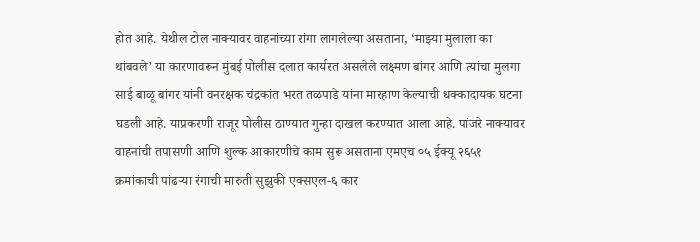होत आहे. येथील टोल नाक्यावर वाहनांच्या रांगा लागलेल्या असताना, ‘माझ्या मुलाला का थांबवले’ या कारणावरून मुंबई पोलीस दलात कार्यरत असलेले लक्ष्मण बांगर आणि त्यांचा मुलगा साई बाळू बांगर यांनी वनरक्षक चंद्रकांत भरत तळपाडे यांना मारहाण केल्याची धक्कादायक घटना घडली आहे. याप्रकरणी राजूर पोलीस ठाण्यात गुन्हा दाखल करण्यात आला आहे. पांजरे नाक्यावर वाहनांची तपासणी आणि शुल्क आकारणीचे काम सुरू असताना एमएच ०५ ईक्यू २६५१ क्रमांकाची पांढऱ्या रंगाची मारुती सुझुकी एक्सएल-६ कार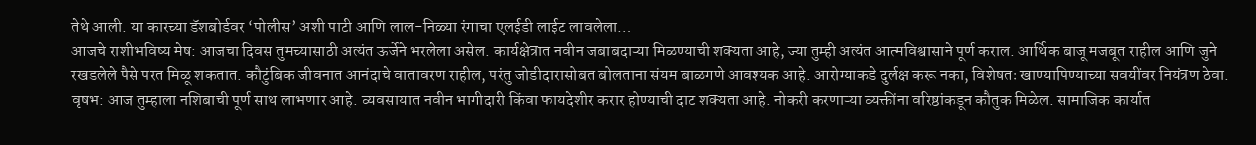तेथे आली. या कारच्या डॅशबोर्डवर ‘पोलीस’ अशी पाटी आणि लाल-निळ्या रंगाचा एलईडी लाईट लावलेला…
आजचे राशीभविष्य मेष: आजचा दिवस तुमच्यासाठी अत्यंत ऊर्जेने भरलेला असेल. कार्यक्षेत्रात नवीन जबाबदाऱ्या मिळण्याची शक्यता आहे, ज्या तुम्ही अत्यंत आत्मविश्वासाने पूर्ण कराल. आर्थिक बाजू मजबूत राहील आणि जुने रखडलेले पैसे परत मिळू शकतात. कौटुंबिक जीवनात आनंदाचे वातावरण राहील, परंतु जोडीदारासोबत बोलताना संयम बाळगणे आवश्यक आहे. आरोग्याकडे दुर्लक्ष करू नका, विशेषतः खाण्यापिण्याच्या सवयींवर नियंत्रण ठेवा. वृषभ: आज तुम्हाला नशिबाची पूर्ण साथ लाभणार आहे. व्यवसायात नवीन भागीदारी किंवा फायदेशीर करार होण्याची दाट शक्यता आहे. नोकरी करणाऱ्या व्यक्तींना वरिष्ठांकडून कौतुक मिळेल. सामाजिक कार्यात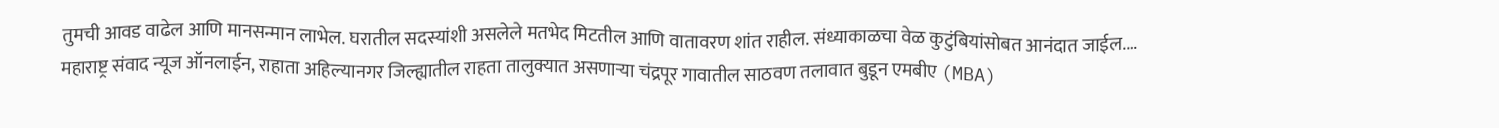तुमची आवड वाढेल आणि मानसन्मान लाभेल. घरातील सदस्यांशी असलेले मतभेद मिटतील आणि वातावरण शांत राहील. संध्याकाळचा वेळ कुटुंबियांसोबत आनंदात जाईल.…
महाराष्ट्र संवाद न्यूज ऑनलाईन, राहाता अहिल्यानगर जिल्ह्यातील राहता तालुक्यात असणाऱ्या चंद्रपूर गावातील साठवण तलावात बुडून एमबीए (MBA)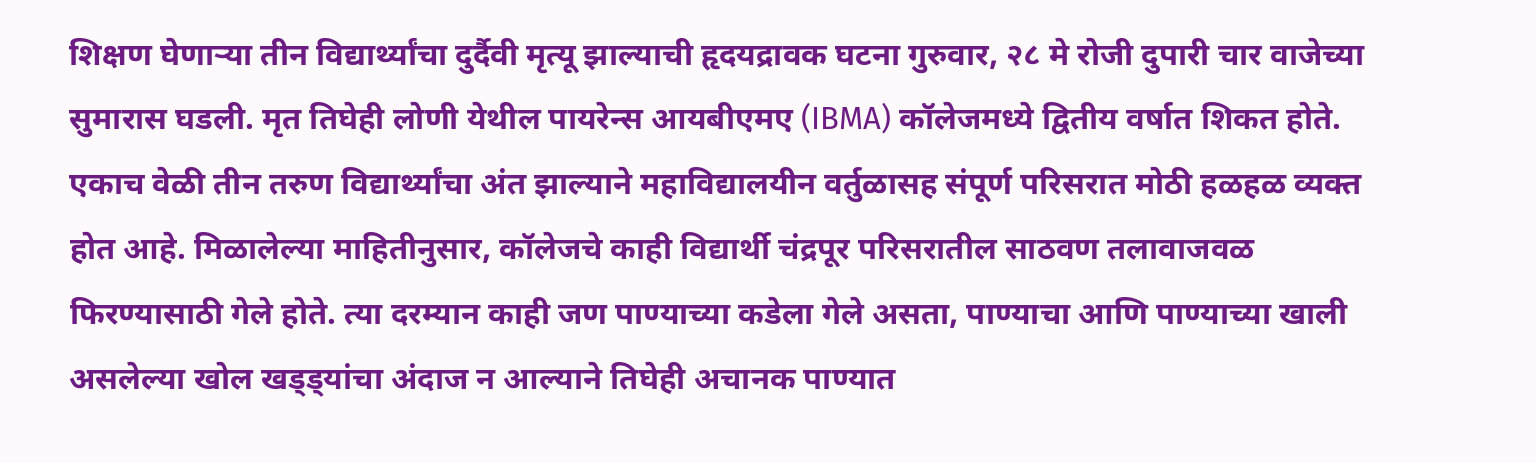शिक्षण घेणाऱ्या तीन विद्यार्थ्यांचा दुर्दैवी मृत्यू झाल्याची हृदयद्रावक घटना गुरुवार, २८ मे रोजी दुपारी चार वाजेच्या सुमारास घडली. मृत तिघेही लोणी येथील पायरेन्स आयबीएमए (IBMA) कॉलेजमध्ये द्वितीय वर्षात शिकत होते. एकाच वेळी तीन तरुण विद्यार्थ्यांचा अंत झाल्याने महाविद्यालयीन वर्तुळासह संपूर्ण परिसरात मोठी हळहळ व्यक्त होत आहे. मिळालेल्या माहितीनुसार, कॉलेजचे काही विद्यार्थी चंद्रपूर परिसरातील साठवण तलावाजवळ फिरण्यासाठी गेले होते. त्या दरम्यान काही जण पाण्याच्या कडेला गेले असता, पाण्याचा आणि पाण्याच्या खाली असलेल्या खोल खड्ड्यांचा अंदाज न आल्याने तिघेही अचानक पाण्यात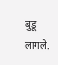बुडू लागले.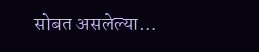सोबत असलेल्या…